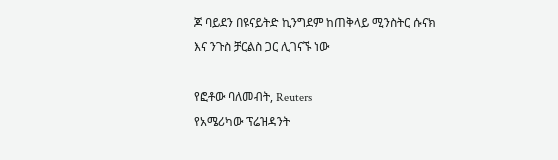ጆ ባይደን በዩናይትድ ኪንግደም ከጠቅላይ ሚንስትር ሱናክ እና ንጉስ ቻርልስ ጋር ሊገናኙ ነው

የፎቶው ባለመብት, Reuters
የአሜሪካው ፕሬዝዳንት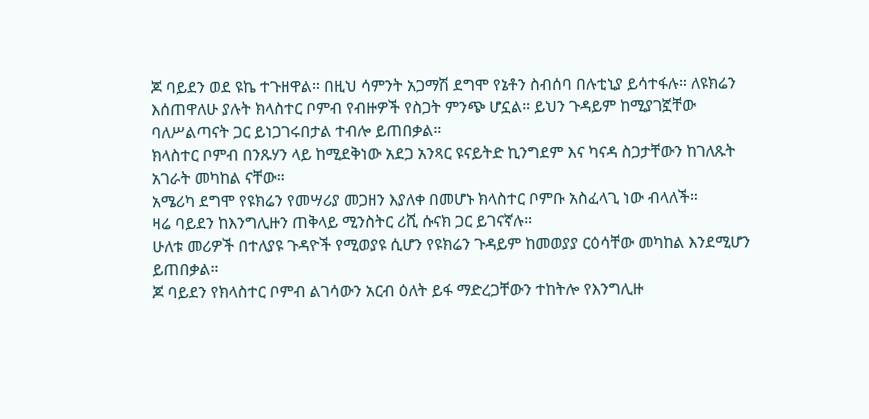ጆ ባይደን ወደ ዩኬ ተጉዘዋል። በዚህ ሳምንት አጋማሽ ደግሞ የኔቶን ስብሰባ በሉቲኒያ ይሳተፋሉ። ለዩክሬን እሰጠዋለሁ ያሉት ክላስተር ቦምብ የብዙዎች የስጋት ምንጭ ሆኗል። ይህን ጉዳይም ከሚያገኟቸው ባለሥልጣናት ጋር ይነጋገሩበታል ተብሎ ይጠበቃል።
ክላስተር ቦምብ በንጹሃን ላይ ከሚደቅነው አደጋ አንጻር ዩናይትድ ኪንግደም እና ካናዳ ስጋታቸውን ከገለጹት አገራት መካከል ናቸው።
አሜሪካ ደግሞ የዩክሬን የመሣሪያ መጋዘን እያለቀ በመሆኑ ክላስተር ቦምቡ አስፈላጊ ነው ብላለች።
ዛሬ ባይደን ከእንግሊዙን ጠቅላይ ሚንስትር ሪሺ ሱናክ ጋር ይገናኛሉ።
ሁለቱ መሪዎች በተለያዩ ጉዳዮች የሚወያዩ ሲሆን የዩክሬን ጉዳይም ከመወያያ ርዕሳቸው መካከል እንደሚሆን ይጠበቃል።
ጆ ባይደን የክላስተር ቦምብ ልገሳውን አርብ ዕለት ይፋ ማድረጋቸውን ተከትሎ የእንግሊዙ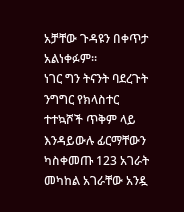አቻቸው ጉዳዩን በቀጥታ አልነቀፉም።
ነገር ግን ትናንት ባደረጉት ንግግር የክላስተር ተተኳሾች ጥቅም ላይ እንዳይውሉ ፊርማቸውን ካስቀመጡ 123 አገራት መካከል አገራቸው አንዷ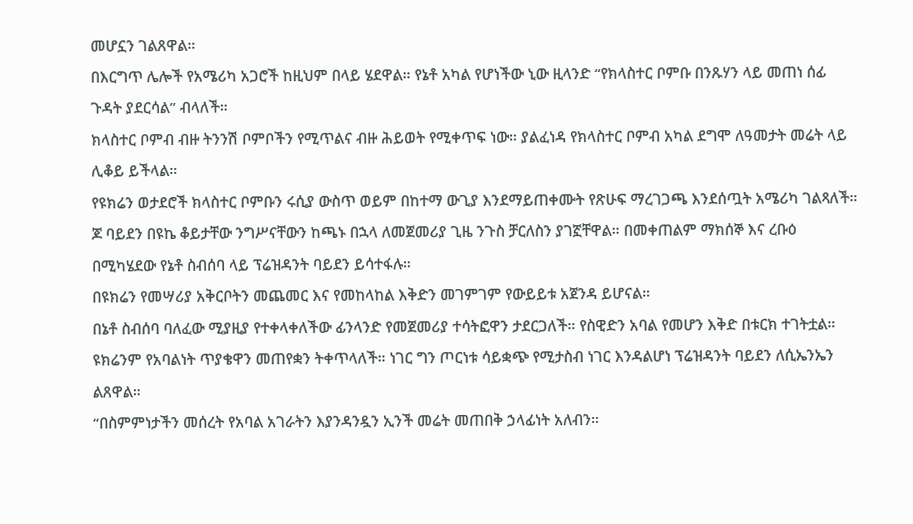መሆኗን ገልጸዋል።
በእርግጥ ሌሎች የአሜሪካ አጋሮች ከዚህም በላይ ሄደዋል። የኔቶ አካል የሆነችው ኒው ዚላንድ “የክላስተር ቦምቡ በንጹሃን ላይ መጠነ ሰፊ ጉዳት ያደርሳል” ብላለች።
ክላስተር ቦምብ ብዙ ትንንሽ ቦምቦችን የሚጥልና ብዙ ሕይወት የሚቀጥፍ ነው። ያልፈነዳ የክላስተር ቦምብ አካል ደግሞ ለዓመታት መሬት ላይ ሊቆይ ይችላል።
የዩክሬን ወታደሮች ክላስተር ቦምቡን ሩሲያ ውስጥ ወይም በከተማ ውጊያ እንደማይጠቀሙት የጽሁፍ ማረገጋጫ እንደሰጧት አሜሪካ ገልጻለች።
ጆ ባይደን በዩኬ ቆይታቸው ንግሥናቸውን ከጫኑ በኋላ ለመጀመሪያ ጊዜ ንጉስ ቻርለስን ያገኟቸዋል። በመቀጠልም ማክሰኞ እና ረቡዕ በሚካሄደው የኔቶ ስብሰባ ላይ ፕሬዝዳንት ባይደን ይሳተፋሉ።
በዩክሬን የመሣሪያ አቅርቦትን መጨመር እና የመከላከል እቅድን መገምገም የውይይቱ አጀንዳ ይሆናል።
በኔቶ ስብሰባ ባለፈው ሚያዚያ የተቀላቀለችው ፊንላንድ የመጀመሪያ ተሳትፎዋን ታደርጋለች። የስዊድን አባል የመሆን እቅድ በቱርክ ተገትቷል። ዩክሬንም የአባልነት ጥያቄዋን መጠየቋን ትቀጥላለች። ነገር ግን ጦርነቱ ሳይቋጭ የሚታስብ ነገር እንዳልሆነ ፕሬዝዳንት ባይደን ለሲኤንኤን ልጸዋል።
“በስምምነታችን መሰረት የአባል አገራትን እያንዳንዷን ኢንች መሬት መጠበቅ ኃላፊነት አለብን።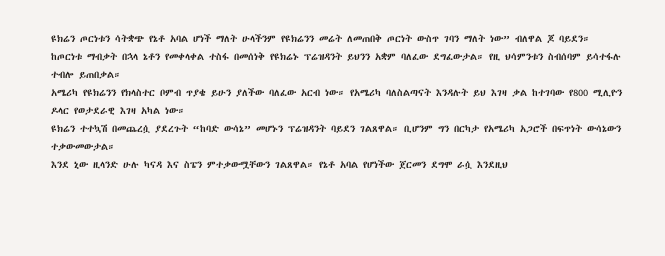ዩክሬን ጦርነቱን ሳትቋጭ የኔቶ አባል ሆነች ማለት ሁላችንም የዩክሬንን መሬት ለመጠበቅ ጦርነት ውስጥ ገባን ማለት ነው” ብለዋል ጆ ባይደን።
ከጦርነቱ ማብቃት በኋላ ኔቶን የመቀላቀል ተስፋ በመሰነቅ የዩክሬኑ ፕሬዝዳንት ይህንን አቋም ባለፈው ደግፈውታል። የዚ ህሳምንቱን ስብሰባም ይሳተፋሉ ተብሎ ይጠበቃል።
አሜሪካ የዩክሬንን የክላስተር ቦምብ ጥያቄ ይሁን ያለችው ባለፈው አርብ ነው። የአሜሪካ ባለስልጣናት እንዳሉት ይህ እገዛ ቃል ከተገባው የ800 ሚሊዮን ዶላር የወታደራዊ እገዛ አካል ነው።
ዩክሬን ተተኳሽ በመጨረሷ ያደረጉት “ከባድ ውሳኔ” መሆኑን ፕሬዝዳንት ባይደን ገልጸዋል። ቢሆንም ግን በርካታ የአሜሪካ አጋሮች በፍጥነት ውሳኔውን ተቃውመውታል።
እንደ ኒው ዚላንድ ሁሉ ካናዳ እና ስፔን ምተቃውሟቸውን ገልጸዋል። የኔቶ አባል የሆነችው ጀርመን ደግሞ ራሷ እንደዚህ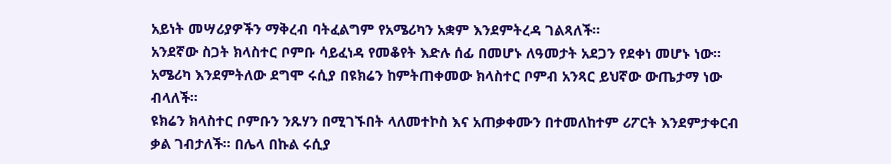አይነት መሣሪያዎችን ማቅረብ ባትፈልግም የአሜሪካን አቋም እንደምትረዳ ገልጻለች።
አንደኛው ስጋት ክላስተር ቦምቡ ሳይፈነዳ የመቆየት እድሉ ሰፊ በመሆኑ ለዓመታት አደጋን የደቀነ መሆኑ ነው። አሜሪካ እንደምትለው ደግሞ ሩሲያ በዩክሬን ከምትጠቀመው ክላስተር ቦምብ አንጻር ይህኛው ውጤታማ ነው ብላለች።
ዩክሬን ክላስተር ቦምቡን ንጹሃን በሚገኙበት ላለመተኮስ እና አጠቃቀሙን በተመለከተም ሪፖርት እንደምታቀርብ ቃል ገብታለች። በሌላ በኩል ሩሲያ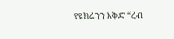የዩክሬንን እቅድ “ረብ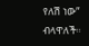የለሽ ነው” ብላዋለች።